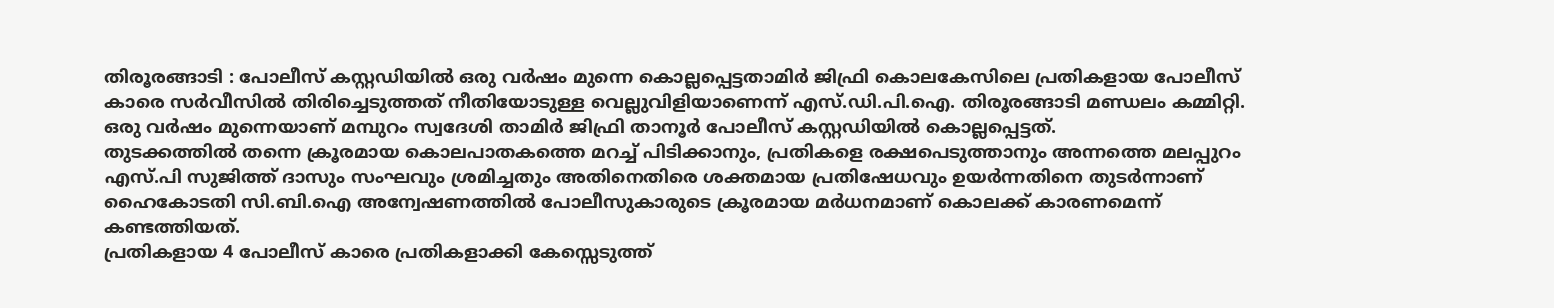തിരൂരങ്ങാടി : പോലീസ് കസ്റ്റഡിയിൽ ഒരു വർഷം മുന്നെ കൊല്ലപ്പെട്ടതാമിർ ജിഫ്രി കൊലകേസിലെ പ്രതികളായ പോലീസ് കാരെ സർവീസിൽ തിരിച്ചെടുത്തത് നീതിയോടുള്ള വെല്ലുവിളിയാണെന്ന് എസ്.ഡി.പി.ഐ. തിരൂരങ്ങാടി മണ്ഡലം കമ്മിറ്റി.
ഒരു വർഷം മുന്നെയാണ് മമ്പുറം സ്വദേശി താമിർ ജിഫ്രി താനൂർ പോലീസ് കസ്റ്റഡിയിൽ കൊല്ലപ്പെട്ടത്.
തുടക്കത്തിൽ തന്നെ ക്രൂരമായ കൊലപാതകത്തെ മറച്ച് പിടിക്കാനും, പ്രതികളെ രക്ഷപെടുത്താനും അന്നത്തെ മലപ്പുറം എസ്.പി സുജിത്ത് ദാസും സംഘവും ശ്രമിച്ചതും അതിനെതിരെ ശക്തമായ പ്രതിഷേധവും ഉയർന്നതിനെ തുടർന്നാണ് ഹൈകോടതി സി.ബി.ഐ അന്വേഷണത്തിൽ പോലീസുകാരുടെ ക്രൂരമായ മർധനമാണ് കൊലക്ക് കാരണമെന്ന് കണ്ടത്തിയത്.
പ്രതികളായ 4 പോലീസ് കാരെ പ്രതികളാക്കി കേസ്സെടുത്ത്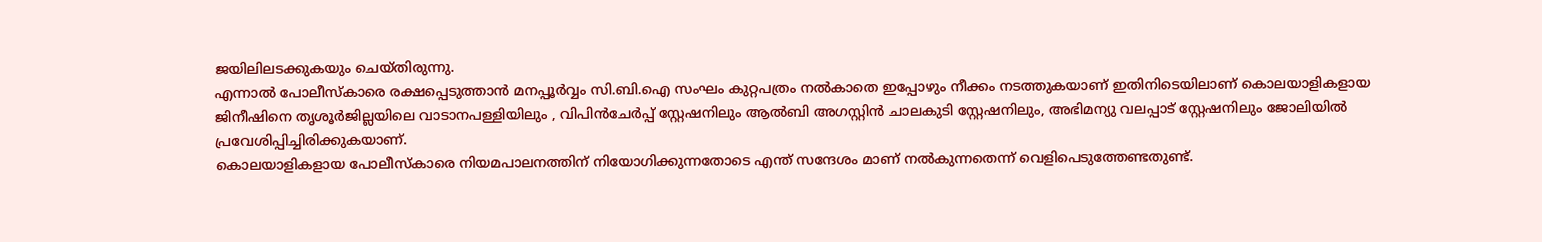ജയിലിലടക്കുകയും ചെയ്തിരുന്നു.
എന്നാൽ പോലീസ്കാരെ രക്ഷപ്പെടുത്താൻ മനപ്പൂർവ്വം സി.ബി.ഐ സംഘം കുറ്റപത്രം നൽകാതെ ഇപ്പോഴും നീക്കം നടത്തുകയാണ് ഇതിനിടെയിലാണ് കൊലയാളികളായ ജിനീഷിനെ തൃശൂർജില്ലയിലെ വാടാനപള്ളിയിലും , വിപിൻചേർപ്പ് സ്റ്റേഷനിലും ആൽബി അഗസ്റ്റിൻ ചാലകുടി സ്റ്റേഷനിലും, അഭിമന്യു വലപ്പാട് സ്റ്റേഷനിലും ജോലിയിൽ പ്രവേശിപ്പിച്ചിരിക്കുകയാണ്.
കൊലയാളികളായ പോലീസ്കാരെ നിയമപാലനത്തിന് നിയോഗിക്കുന്നതോടെ എന്ത് സന്ദേശം മാണ് നൽകുന്നതെന്ന് വെളിപെടുത്തേണ്ടതുണ്ട്.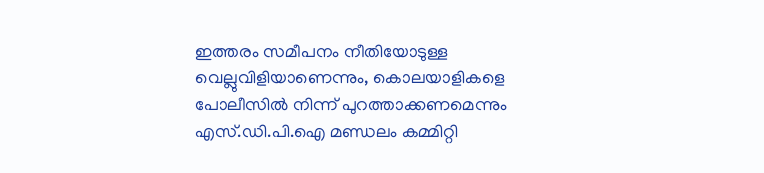ഇത്തരം സമീപനം നീതിയോടുള്ള വെല്ലുവിളിയാണെന്നും, കൊലയാളികളെ പോലീസിൽ നിന്ന് പുറത്താക്കണമെന്നും എസ്.ഡി.പി.ഐ മണ്ഡലം കമ്മിറ്റി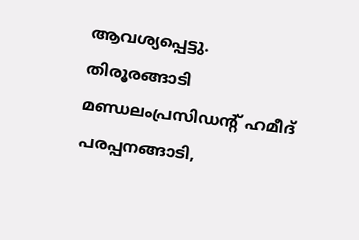ആവശ്യപ്പെട്ടു.
തിരൂരങ്ങാടി മണ്ഡലംപ്രസിഡൻ്റ് ഹമീദ് പരപ്പനങ്ങാടി,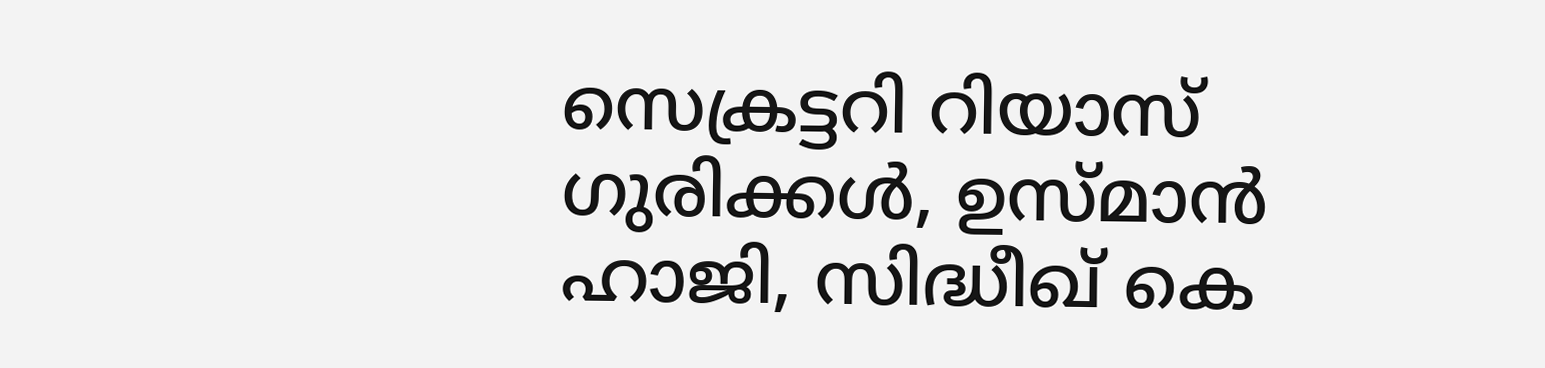സെക്രട്ടറി റിയാസ് ഗുരിക്കൾ, ഉസ്മാൻ ഹാജി, സിദ്ധീഖ് കെ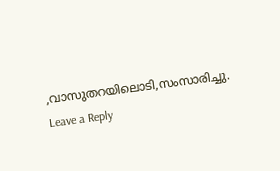,വാസുതറയിലൊടി,സംസാരിച്ചു.
Leave a Reply